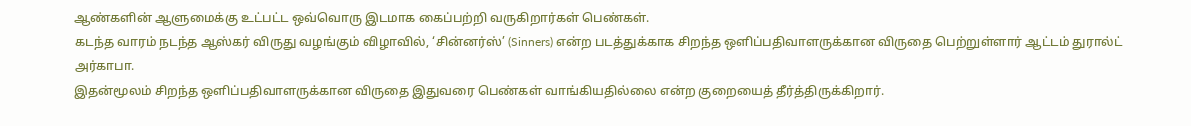ஆண்களின் ஆளுமைக்கு உட்பட்ட ஒவ்வொரு இடமாக கைப்பற்றி வருகிறார்கள் பெண்கள்.
கடந்த வாரம் நடந்த ஆஸ்கர் விருது வழங்கும் விழாவில், ‘சின்னர்ஸ்’ (Sinners) என்ற படத்துக்காக சிறந்த ஒளிப்பதிவாளருக்கான விருதை பெற்றுள்ளார் ஆட்டம் துரால்ட் அர்காபா.
இதன்மூலம் சிறந்த ஒளிப்பதிவாளருக்கான விருதை இதுவரை பெண்கள் வாங்கியதில்லை என்ற குறையைத் தீர்த்திருக்கிறார்.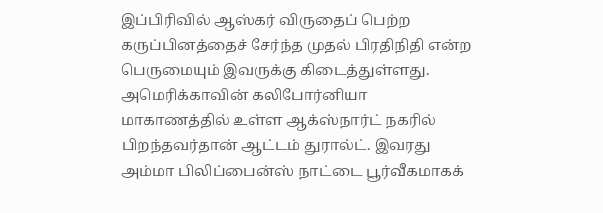இப்பிரிவில் ஆஸ்கர் விருதைப் பெற்ற கருப்பினத்தைச் சேர்ந்த முதல் பிரதிநிதி என்ற பெருமையும் இவருக்கு கிடைத்துள்ளது.
அமெரிக்காவின் கலிபோர்னியா மாகாணத்தில் உள்ள ஆக்ஸ்நார்ட் நகரில் பிறந்தவர்தான் ஆட்டம் துரால்ட். இவரது அம்மா பிலிப்பைன்ஸ் நாட்டை பூர்வீகமாகக்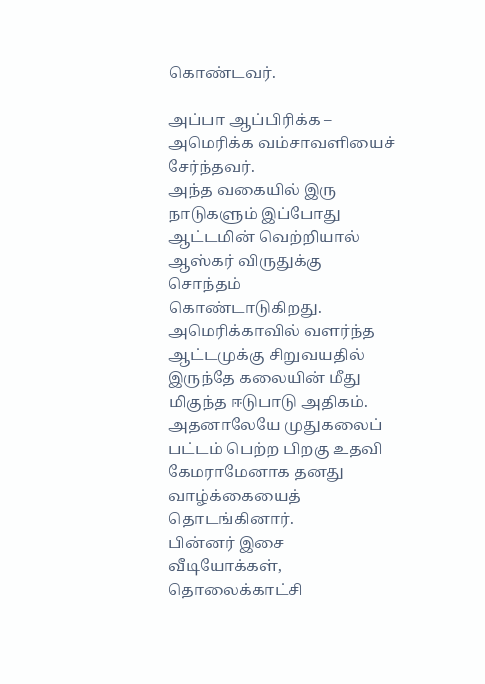கொண்டவர்.

அப்பா ஆப்பிரிக்க – அமெரிக்க வம்சாவளியைச் சேர்ந்தவர்.
அந்த வகையில் இரு நாடுகளும் இப்போது ஆட்டமின் வெற்றியால் ஆஸ்கர் விருதுக்கு சொந்தம் கொண்டாடுகிறது.
அமெரிக்காவில் வளர்ந்த ஆட்டமுக்கு சிறுவயதில் இருந்தே கலையின் மீது மிகுந்த ஈடுபாடு அதிகம்.
அதனாலேயே முதுகலைப் பட்டம் பெற்ற பிறகு உதவி கேமராமேனாக தனது வாழ்க்கையைத் தொடங்கினார்.
பின்னர் இசை வீடியோக்கள், தொலைக்காட்சி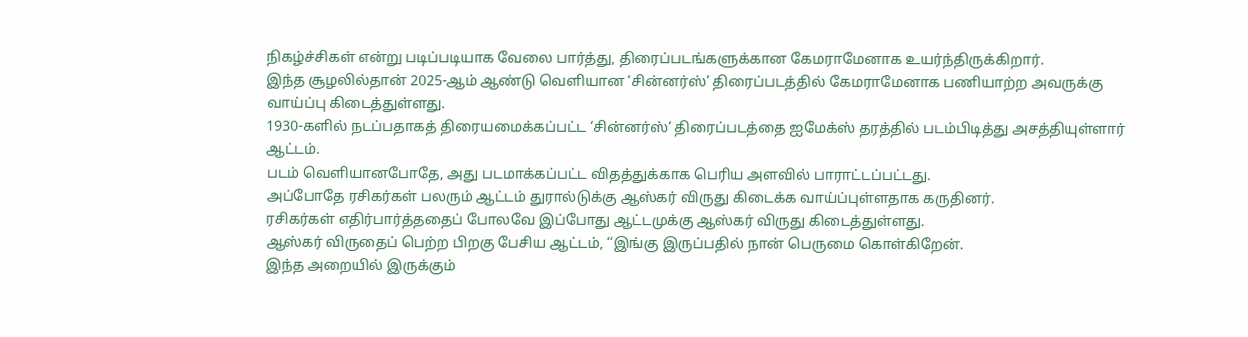நிகழ்ச்சிகள் என்று படிப்படியாக வேலை பார்த்து, திரைப்படங்களுக்கான கேமராமேனாக உயர்ந்திருக்கிறார்.
இந்த சூழலில்தான் 2025-ஆம் ஆண்டு வெளியான ‘சின்னர்ஸ்’ திரைப்படத்தில் கேமராமேனாக பணியாற்ற அவருக்கு வாய்ப்பு கிடைத்துள்ளது.
1930-களில் நடப்பதாகத் திரையமைக்கப்பட்ட ‘சின்னர்ஸ்‘ திரைப்படத்தை ஐமேக்ஸ் தரத்தில் படம்பிடித்து அசத்தியுள்ளார் ஆட்டம்.
படம் வெளியானபோதே, அது படமாக்கப்பட்ட விதத்துக்காக பெரிய அளவில் பாராட்டப்பட்டது.
அப்போதே ரசிகர்கள் பலரும் ஆட்டம் துரால்டுக்கு ஆஸ்கர் விருது கிடைக்க வாய்ப்புள்ளதாக கருதினர்.
ரசிகர்கள் எதிர்பார்த்ததைப் போலவே இப்போது ஆட்டமுக்கு ஆஸ்கர் விருது கிடைத்துள்ளது.
ஆஸ்கர் விருதைப் பெற்ற பிறகு பேசிய ஆட்டம், ‘‘இங்கு இருப்பதில் நான் பெருமை கொள்கிறேன்.
இந்த அறையில் இருக்கும்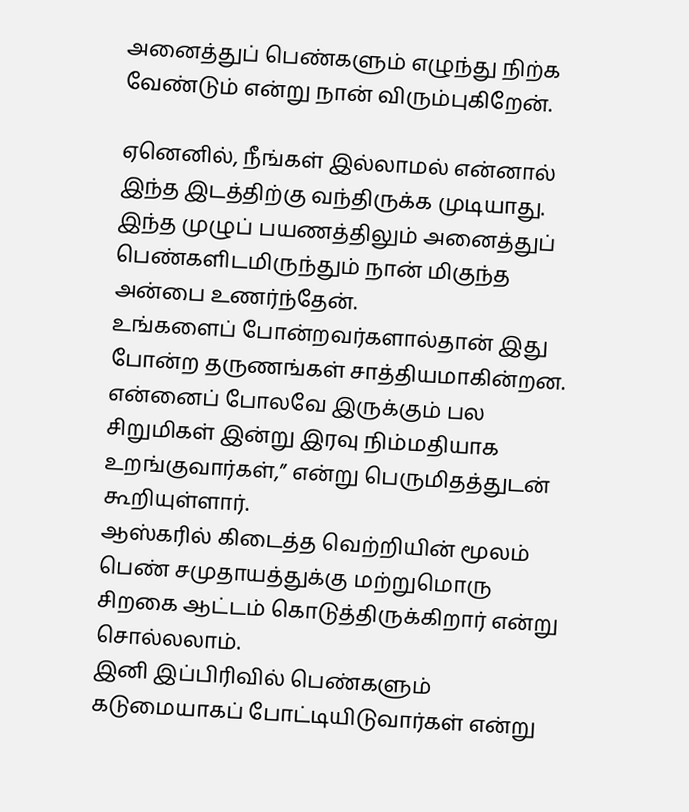அனைத்துப் பெண்களும் எழுந்து நிற்க வேண்டும் என்று நான் விரும்புகிறேன்.

ஏனெனில், நீங்கள் இல்லாமல் என்னால் இந்த இடத்திற்கு வந்திருக்க முடியாது.
இந்த முழுப் பயணத்திலும் அனைத்துப் பெண்களிடமிருந்தும் நான் மிகுந்த அன்பை உணர்ந்தேன்.
உங்களைப் போன்றவர்களால்தான் இது போன்ற தருணங்கள் சாத்தியமாகின்றன.
என்னைப் போலவே இருக்கும் பல சிறுமிகள் இன்று இரவு நிம்மதியாக உறங்குவார்கள்,” என்று பெருமிதத்துடன் கூறியுள்ளார்.
ஆஸ்கரில் கிடைத்த வெற்றியின் மூலம் பெண் சமுதாயத்துக்கு மற்றுமொரு சிறகை ஆட்டம் கொடுத்திருக்கிறார் என்று சொல்லலாம்.
இனி இப்பிரிவில் பெண்களும் கடுமையாகப் போட்டியிடுவார்கள் என்று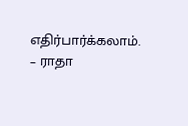எதிர்பார்க்கலாம்.
– ராதா